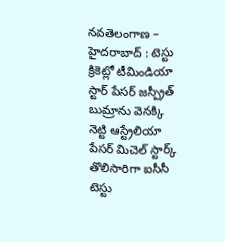నవతెలంగాణ – హైదరాబాద్ : టెస్టు క్రికెట్లో టీమిండియా స్టార్ పేసర్ జస్ప్రీత్ బుమ్రాను వెనక్కి నెట్టి ఆస్ట్రేలియా పేసర్ మిచెల్ స్టార్క్ తొలిసారిగా ఐసీసీ టెస్టు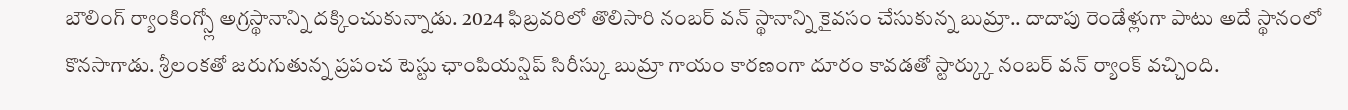బౌలింగ్ ర్యాంకింగ్స్లో అగ్రస్థానాన్ని దక్కించుకున్నాడు. 2024 ఫిబ్రవరిలో తొలిసారి నంబర్ వన్ స్థానాన్ని కైవసం చేసుకున్న బుమ్రా.. దాదాపు రెండేళ్లుగా పాటు అదే స్థానంలో కొనసాగాడు. శ్రీలంకతో జరుగుతున్న ప్రపంచ టెస్టు ఛాంపియన్షిప్ సిరీస్కు బుమ్రా గాయం కారణంగా దూరం కావడతో స్టార్క్కు నంబర్ వన్ ర్యాంక్ వచ్చింది.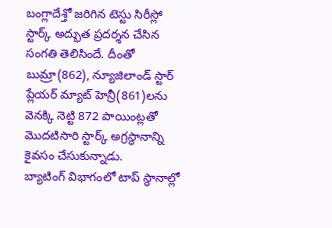బంగ్లాదేశ్తో జరిగిన టెస్టు సిరీస్లో స్టార్క్ అద్భుత ప్రదర్శన చేసిన సంగతి తెలిసిందే. దీంతో బుమ్రా(862), న్యూజిలాండ్ స్టార్ ప్లేయర్ మ్యాట్ హెన్రీ(861)లను వెనక్కి నెట్టి 872 పాయింట్లతో మొదటిసారి స్టార్క్ అగ్రస్థానాన్ని కైవసం చేసుకున్నాడు.
బ్యాటింగ్ విభాగంలో టాప్ స్థానాల్లో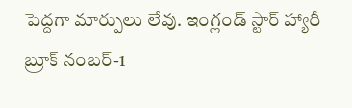పెద్దగా మార్పులు లేవు. ఇంగ్లండ్ స్టార్ హ్యారీ బ్రూక్ నంబర్-1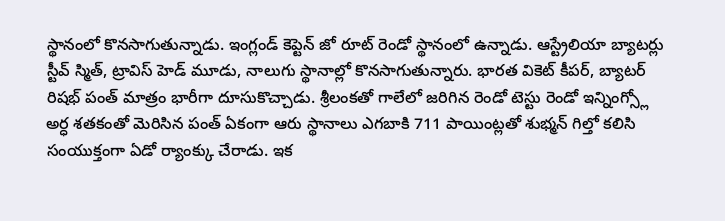స్థానంలో కొనసాగుతున్నాడు. ఇంగ్లండ్ కెప్టెన్ జో రూట్ రెండో స్థానంలో ఉన్నాడు. ఆస్ట్రేలియా బ్యాటర్లు స్టీవ్ స్మిత్, ట్రావిస్ హెడ్ మూడు, నాలుగు స్థానాల్లో కొనసాగుతున్నారు. భారత వికెట్ కీపర్, బ్యాటర్ రిషభ్ పంత్ మాత్రం భారీగా దూసుకొచ్చాడు. శ్రీలంకతో గాలేలో జరిగిన రెండో టెస్టు రెండో ఇన్నింగ్స్లో అర్ధ శతకంతో మెరిసిన పంత్ ఏకంగా ఆరు స్థానాలు ఎగబాకి 711 పాయింట్లతో శుభ్మన్ గిల్తో కలిసి సంయుక్తంగా ఏడో ర్యాంక్కు చేరాడు. ఇక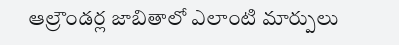ఆల్రౌండర్ల జాబితాలో ఎలాంటి మార్పులు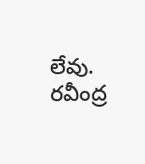లేవు. రవీంద్ర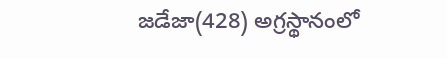జడేజా(428) అగ్రస్థానంలో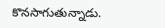కొనసాగుతున్నాడు.